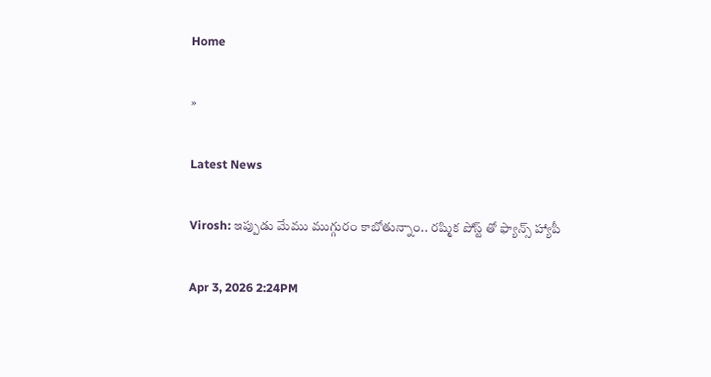Home

»

Latest News

Virosh: ఇప్పుడు మేము ముగ్గురం కాబోతున్నాం.. రష్మిక పోస్ట్ తో ఫ్యాన్స్ హ్యాపీ

Apr 3, 2026 2:24PM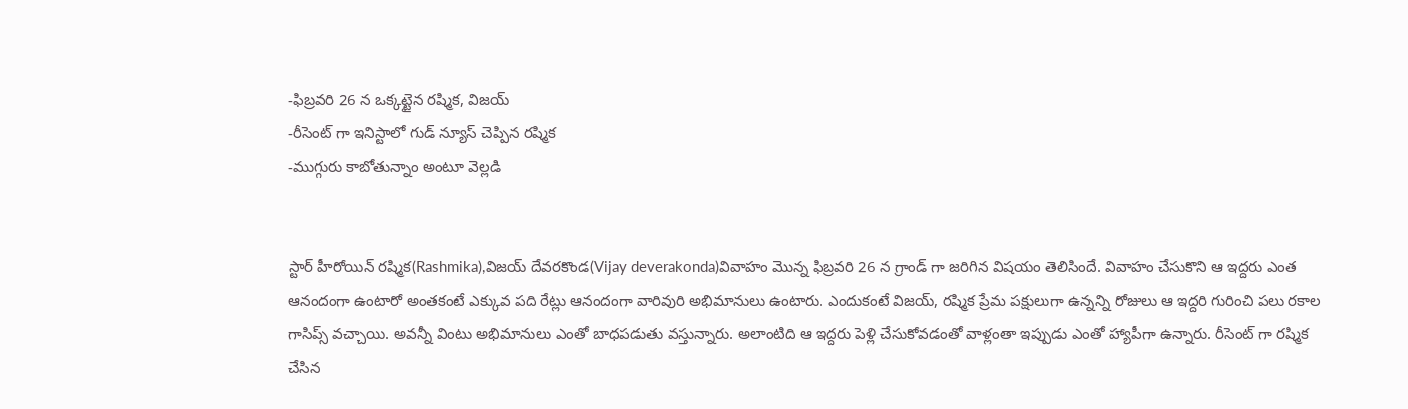-ఫిబ్రవరి 26 న ఒక్కట్టైన రష్మిక, విజయ్
-రీసెంట్ గా ఇనిస్టాలో గుడ్ న్యూస్ చెప్పిన రష్మిక
-ముగ్గురు కాబోతున్నాం అంటూ వెల్లడి


స్టార్ హీరోయిన్ రష్మిక(Rashmika),విజయ్ దేవరకొండ(Vijay deverakonda)వివాహం మొన్న ఫిబ్రవరి 26 న గ్రాండ్ గా జరిగిన విషయం తెలిసిందే. వివాహం చేసుకొని ఆ ఇద్దరు ఎంత ఆనందంగా ఉంటారో అంతకంటే ఎక్కువ పది రేట్లు ఆనందంగా వారివురి అభిమానులు ఉంటారు. ఎందుకంటే విజయ్, రష్మిక ప్రేమ పక్షులుగా ఉన్నన్ని రోజులు ఆ ఇద్దరి గురించి పలు రకాల  గాసిప్స్ వచ్చాయి. అవన్నీ వింటు అభిమానులు ఎంతో బాధపడుతు వస్తున్నారు. అలాంటిది ఆ ఇద్దరు పెళ్లి చేసుకోవడంతో వాళ్లంతా ఇప్పుడు ఎంతో హ్యాపీగా ఉన్నారు. రీసెంట్ గా రష్మిక చేసిన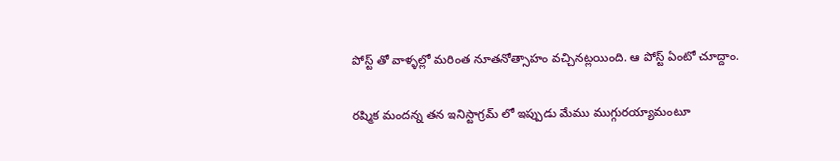పోస్ట్ తో వాళ్ళల్లో మరింత నూతనోత్సాహం వచ్చినట్లయింది. ఆ పోస్ట్ ఏంటో చూద్దాం.

రష్మిక మందన్న తన ఇనిస్టాగ్రమ్ లో ఇప్పుడు మేము ముగ్గురయ్యామంటూ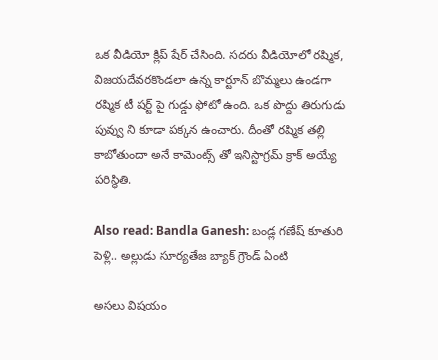ఒక వీడియో క్లిప్ షేర్ చేసింది. సదరు వీడియోలో రష్మిక, విజయదేవరకొండలా ఉన్న కార్టూన్ బొమ్మలు ఉండగా రష్మిక టీ షర్ట్ పై గుడ్డు ఫోటో ఉంది. ఒక పొద్దు తిరుగుడు పువ్వు ని కూడా పక్కన ఉంచారు. దీంతో రష్మిక తల్లి కాబోతుందా అనే కామెంట్స్ తో ఇనిస్టాగ్రమ్ క్రాక్ అయ్యే పరిస్థితి.

Also read: Bandla Ganesh: బండ్ల గణేష్ కూతురి పెళ్లి.. అల్లుడు సూర్యతేజ బ్యాక్ గ్రౌండ్ ఏంటి

అసలు విషయం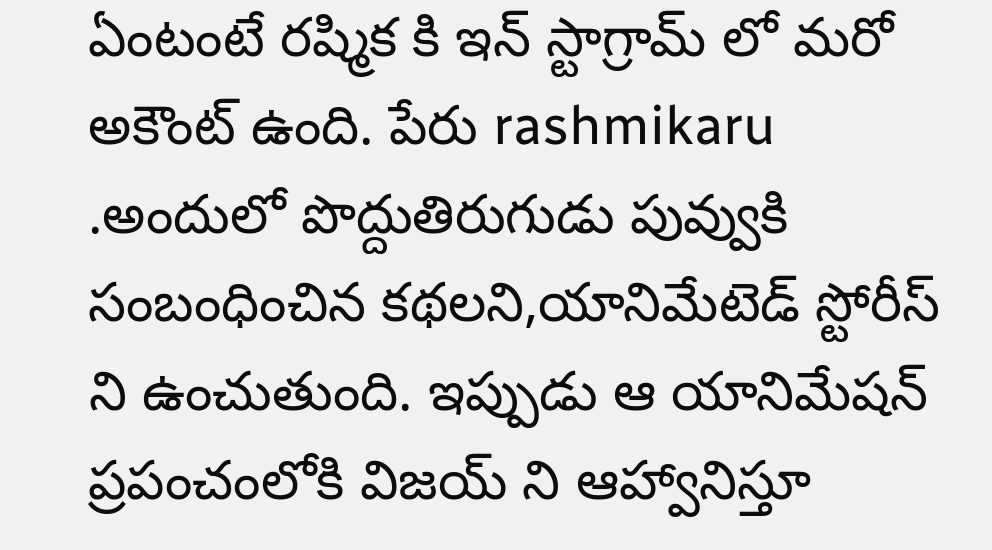ఏంటంటే రష్మిక కి ఇన్ స్టాగ్రామ్ లో మరో అకౌంట్ ఉంది. పేరు rashmikaru .అందులో పొద్దుతిరుగుడు పువ్వుకి సంబంధించిన కథలని,యానిమేటెడ్ స్టోరీస్ ని ఉంచుతుంది. ఇప్పుడు ఆ యానిమేషన్ ప్రపంచంలోకి విజయ్ ని ఆహ్వానిస్తూ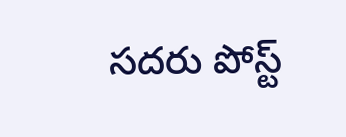సదరు పోస్ట్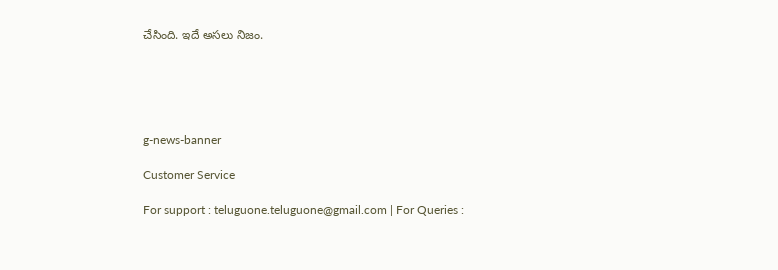చేసింది. ఇదే అసలు నిజం.





g-news-banner

Customer Service

For support : teluguone.teluguone@gmail.com | For Queries :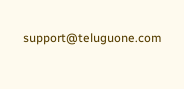support@teluguone.com